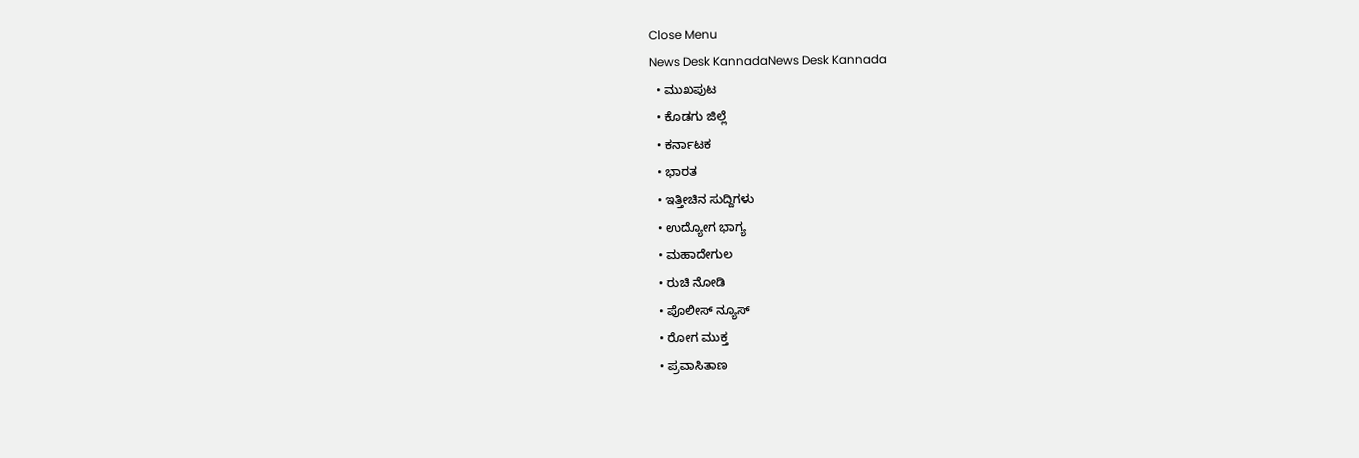Close Menu
News Desk KannadaNews Desk Kannada
  • ಮುಖಪುಟ
  • ಕೊಡಗು ಜಿಲ್ಲೆ
  • ಕರ್ನಾಟಕ
  • ಭಾರತ
  • ಇತ್ತೀಚಿನ ಸುದ್ದಿಗಳು
  • ಉದ್ಯೋಗ ಭಾಗ್ಯ
  • ಮಹಾದೇಗುಲ
  • ರುಚಿ ನೋಡಿ
  • ಪೊಲೀಸ್ ನ್ಯೂಸ್
  • ರೋಗ ಮುಕ್ತ
  • ಪ್ರವಾಸಿತಾಣ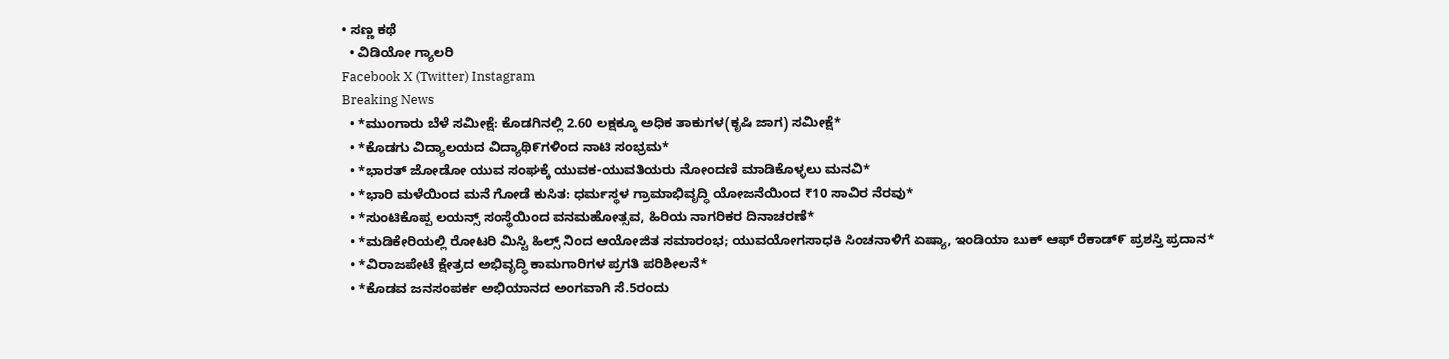• ಸಣ್ಣ ಕಥೆ
  • ವಿಡಿಯೋ ಗ್ಯಾಲರಿ
Facebook X (Twitter) Instagram
Breaking News
  • *ಮುಂಗಾರು ಬೆಳೆ ಸಮೀಕ್ಷೆ: ಕೊಡಗಿನಲ್ಲಿ 2.60 ಲಕ್ಷಕ್ಕೂ ಅಧಿಕ ತಾಕುಗಳ(ಕೃಷಿ ಜಾಗ) ಸಮೀಕ್ಷೆ*
  • *ಕೊಡಗು ವಿದ್ಯಾಲಯದ ವಿದ್ಯಾಥಿ೯ಗಳಿಂದ ನಾಟಿ ಸಂಭ್ರಮ*
  • *ಭಾರತ್ ಜೋಡೋ ಯುವ ಸಂಘಕ್ಕೆ ಯುವಕ-ಯುವತಿಯರು ನೋಂದಣಿ ಮಾಡಿಕೊಳ್ಳಲು ಮನವಿ*
  • *ಭಾರಿ ಮಳೆಯಿಂದ ಮನೆ ಗೋಡೆ ಕುಸಿತ: ಧರ್ಮಸ್ಥಳ ಗ್ರಾಮಾಭಿವೃದ್ಧಿ ಯೋಜನೆಯಿಂದ ₹10 ಸಾವಿರ ನೆರವು*
  • *ಸುಂಟಿಕೊಪ್ಪ ಲಯನ್ಸ್ ಸಂಸ್ಥೆಯಿಂದ ವನಮಹೋತ್ಸವ, ಹಿರಿಯ ನಾಗರಿಕರ ದಿನಾಚರಣೆ*
  • *ಮಡಿಕೇರಿಯಲ್ಲಿ ರೋಟರಿ ಮಿಸ್ಟಿ ಹಿಲ್ಸ್ ನಿಂದ ಆಯೋಜಿತ ಸಮಾರಂಭ; ಯುವಯೋಗಸಾಧಕಿ ಸಿಂಚನಾಳಿಗೆ ಏಷ್ಯಾ, ಇಂಡಿಯಾ ಬುಕ್ ಆಫ್ ರೆಕಾಡ್೯ ಪ್ರಶಸ್ತಿ ಪ್ರದಾನ*
  • *ವಿರಾಜಪೇಟೆ ಕ್ಷೇತ್ರದ ಅಭಿವೃದ್ಧಿ ಕಾಮಗಾರಿಗಳ ಪ್ರಗತಿ ಪರಿಶೀಲನೆ*
  • *ಕೊಡವ ಜನಸಂಪರ್ಕ ಅಭಿಯಾನದ ಅಂಗವಾಗಿ ಸೆ.5ರಂದು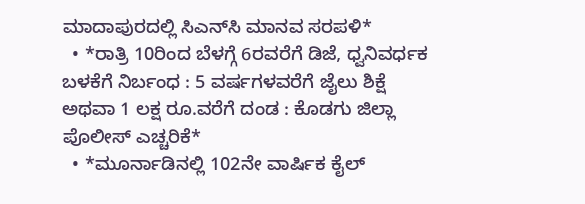ಮಾದಾಪುರದಲ್ಲಿ ಸಿಎನ್‌ಸಿ ಮಾನವ ಸರಪಳಿ*
  • *ರಾತ್ರಿ 10ರಿಂದ ಬೆಳಗ್ಗೆ 6ರವರೆಗೆ ಡಿಜೆ, ಧ್ವನಿವರ್ಧಕ ಬಳಕೆಗೆ ನಿರ್ಬಂಧ : 5 ವರ್ಷಗಳವರೆಗೆ ಜೈಲು ಶಿಕ್ಷೆ ಅಥವಾ 1 ಲಕ್ಷ ರೂ.ವರೆಗೆ ದಂಡ : ಕೊಡಗು ಜಿಲ್ಲಾ ಪೊಲೀಸ್‌ ಎಚ್ಚರಿಕೆ*
  • *ಮೂರ್ನಾಡಿನಲ್ಲಿ 102ನೇ ವಾರ್ಷಿಕ ಕೈಲ್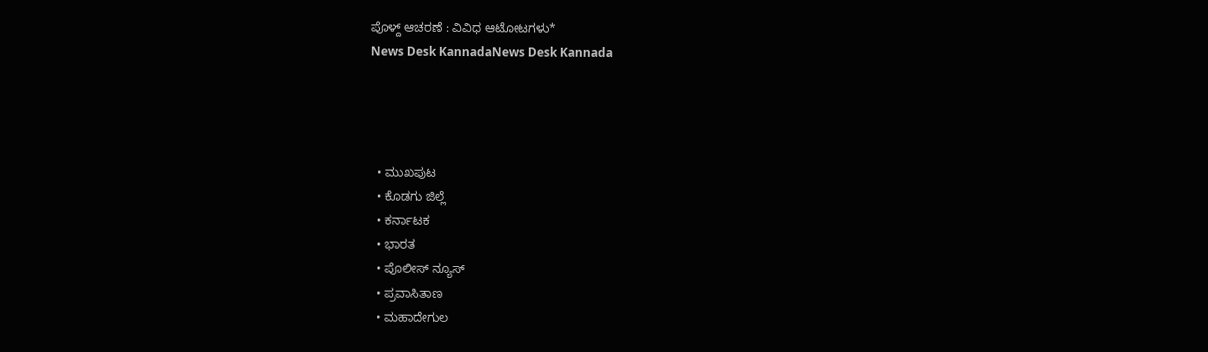ಪೊಳ್ದ್ ಆಚರಣೆ : ವಿವಿಧ ಆಟೋಟಗಳು*
News Desk KannadaNews Desk Kannada




  • ಮುಖಪುಟ
  • ಕೊಡಗು ಜಿಲ್ಲೆ
  • ಕರ್ನಾಟಕ
  • ಭಾರತ
  • ಪೊಲೀಸ್ ನ್ಯೂಸ್
  • ಪ್ರವಾಸಿತಾಣ
  • ಮಹಾದೇಗುಲ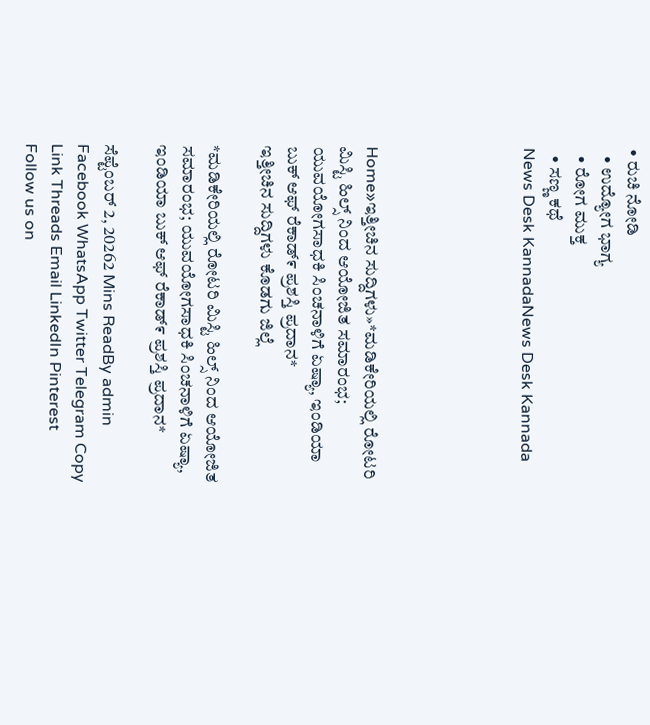• ರುಚಿ ನೋಡಿ
  • ಉದ್ಯೋಗ ಭಾಗ್ಯ
  • ರೋಗ ಮುಕ್ತ
  • ಸಣ್ಣ ಕಥೆ
News Desk KannadaNews Desk Kannada





Home»ಇತ್ತೀಚಿನ ಸುದ್ದಿಗಳು»*ಮಡಿಕೇರಿಯಲ್ಲಿ ರೋಟರಿ ಮಿಸ್ಟಿ ಹಿಲ್ಸ್ ನಿಂದ ಆಯೋಜಿತ ಸಮಾರಂಭ; ಯುವಯೋಗಸಾಧಕಿ ಸಿಂಚನಾಳಿಗೆ ಏಷ್ಯಾ, ಇಂಡಿಯಾ ಬುಕ್ ಆಫ್ ರೆಕಾಡ್೯ ಪ್ರಶಸ್ತಿ ಪ್ರದಾನ*
ಇತ್ತೀಚಿನ ಸುದ್ದಿಗಳು ಕೊಡಗು ಜಿಲ್ಲೆ

*ಮಡಿಕೇರಿಯಲ್ಲಿ ರೋಟರಿ ಮಿಸ್ಟಿ ಹಿಲ್ಸ್ ನಿಂದ ಆಯೋಜಿತ ಸಮಾರಂಭ; ಯುವಯೋಗಸಾಧಕಿ ಸಿಂಚನಾಳಿಗೆ ಏಷ್ಯಾ, ಇಂಡಿಯಾ ಬುಕ್ ಆಫ್ ರೆಕಾಡ್೯ ಪ್ರಶಸ್ತಿ ಪ್ರದಾನ*

ಸೆಪ್ಟೆಂಬರ್ 2, 20262 Mins ReadBy admin
Facebook WhatsApp Twitter Telegram Copy Link Threads Email LinkedIn Pinterest
Follow us on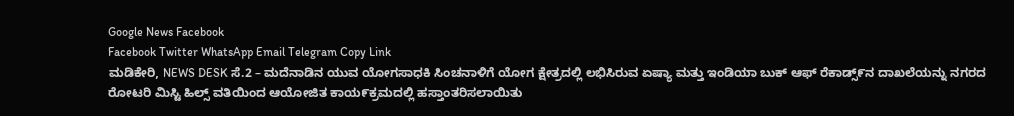Google News Facebook
Facebook Twitter WhatsApp Email Telegram Copy Link
ಮಡಿಕೇರಿ, NEWS DESK ಸೆ.2 – ಮದೆನಾಡಿನ ಯುವ ಯೋಗಸಾಧಕಿ ಸಿಂಚನಾಳಿಗೆ ಯೋಗ ಕ್ಷೇತ್ರದಲ್ಲಿ ಲಭಿಸಿರುವ ಏಷ್ಯಾ ಮತ್ತು ಇಂಡಿಯಾ ಬುಕ್ ಆಫ್ ರೆಕಾಡ್ಸ್೯ನ ದಾಖಲೆಯನ್ನು ನಗರದ ರೋಟರಿ ಮಿಸ್ಟಿ ಹಿಲ್ಸ್ ವತಿಯಿಂದ ಆಯೋಜಿತ ಕಾಯ೯ಕ್ರಮದಲ್ಲಿ ಹಸ್ತಾಂತರಿಸಲಾಯಿತು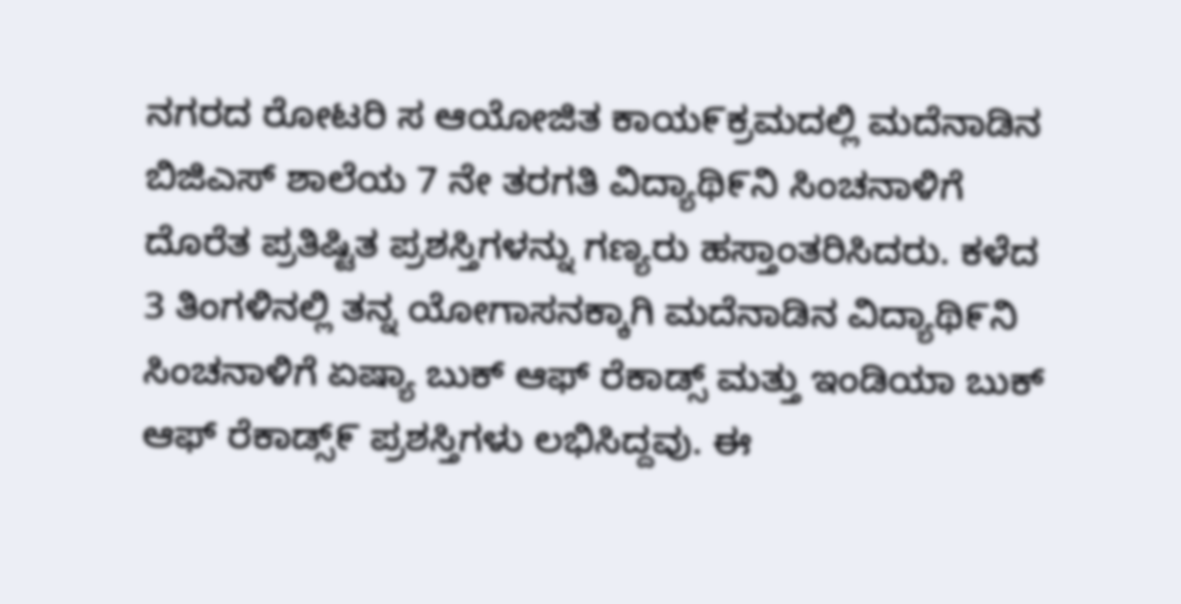ನಗರದ ರೋಟರಿ ಸ ಆಯೋಜಿತ ಕಾಯ೯ಕ್ರಮದಲ್ಲಿ ಮದೆನಾಡಿನ ಬಿಜಿಎಸ್ ಶಾಲೆಯ 7 ನೇ ತರಗತಿ ವಿದ್ಯಾಥಿ೯ನಿ ಸಿಂಚನಾಳಿಗೆ ದೊರೆತ ಪ್ರತಿಷ್ಟಿತ ಪ್ರಶಸ್ತಿಗಳನ್ನು ಗಣ್ಯರು ಹಸ್ತಾಂತರಿಸಿದರು. ಕಳೆದ 3 ತಿಂಗಳಿನಲ್ಲಿ ತನ್ನ ಯೋಗಾಸನಕ್ಕಾಗಿ ಮದೆನಾಡಿನ ವಿದ್ಯಾಥಿ೯ನಿ ಸಿಂಚನಾಳಿಗೆ ಏಷ್ಯಾ ಬುಕ್ ಆಫ್ ರೆಕಾಡ್ಸ್ ಮತ್ತು ಇಂಡಿಯಾ ಬುಕ್ ಆಫ್ ರೆಕಾಡ್ಸ್೯ ಪ್ರಶಸ್ತಿಗಳು ಲಭಿಸಿದ್ದವು. ಈ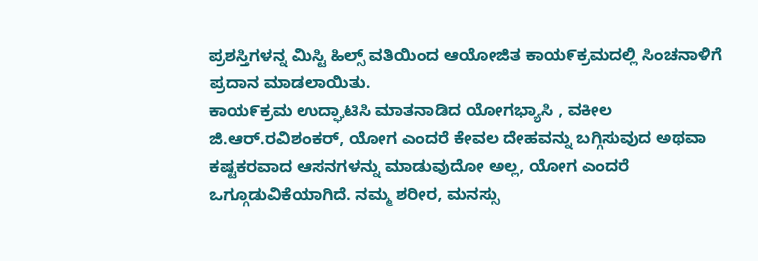ಪ್ರಶಸ್ತಿಗಳನ್ನ ಮಿಸ್ಟಿ ಹಿಲ್ಸ್ ವತಿಯಿಂದ ಆಯೋಜಿತ ಕಾಯ೯ಕ್ರಮದಲ್ಲಿ ಸಿಂಚನಾಳಿಗೆ ಪ್ರದಾನ ಮಾಡಲಾಯಿತು.
ಕಾಯ೯ಕ್ರಮ ಉದ್ಘಾಟಿಸಿ ಮಾತನಾಡಿದ ಯೋಗಭ್ಯಾಸಿ , ವಕೀಲ ಜಿ.ಆರ್.ರವಿಶಂಕರ್, ಯೋಗ ಎಂದರೆ ಕೇವಲ ದೇಹವನ್ನು ಬಗ್ಗಿಸುವುದ ಅಥವಾ ಕಷ್ಟಕರವಾದ ಆಸನಗಳನ್ನು ಮಾಡುವುದೋ ಅಲ್ಲ, ಯೋಗ ಎಂದರೆ ಒಗ್ಗೂಡುವಿಕೆಯಾಗಿದೆ. ನಮ್ಮ ಶರೀರ, ಮನಸ್ಸು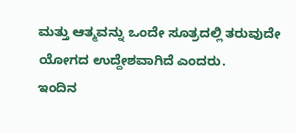ಮತ್ತು ಆತ್ಮವನ್ನು ಒಂದೇ ಸೂತ್ರದಲ್ಲಿ ತರುವುದೇ ಯೋಗದ ಉದ್ದೇಶವಾಗಿದೆ ಎಂದರು.
ಇಂದಿನ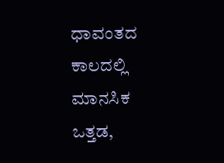ಧಾವಂತದ ಕಾಲದಲ್ಲಿ ಮಾನಸಿಕ ಒತ್ತಡ,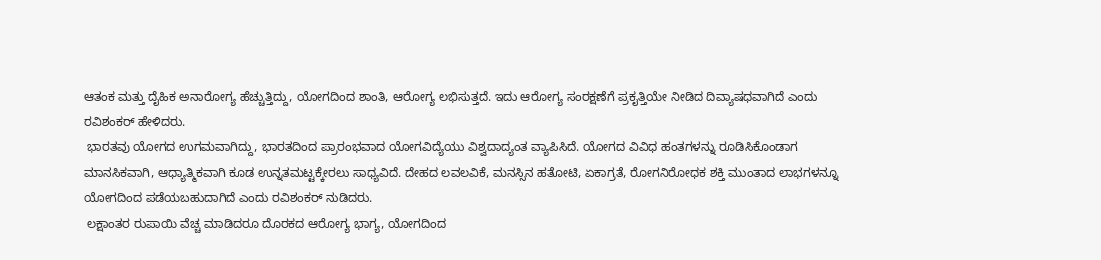ಆತಂಕ ಮತ್ತು ದೈಹಿಕ ಅನಾರೋಗ್ಯ ಹೆಚ್ಚುತ್ತಿದ್ದು, ಯೋಗದಿಂದ ಶಾಂತಿ, ಆರೋಗ್ಯ ಲಭಿಸುತ್ತದೆ. ಇದು ಆರೋಗ್ಯ ಸಂರಕ್ಷಣೆಗೆ ಪ್ರಕೖತ್ತಿಯೇ ನೀಡಿದ ದಿವ್ಯಾಷಧವಾಗಿದೆ ಎಂದು ರವಿಶಂಕರ್ ಹೇಳಿದರು.
 ಭಾರತವು ಯೋಗದ ಉಗಮವಾಗಿದ್ದು, ಭಾರತದಿಂದ ಪ್ರಾರಂಭವಾದ ಯೋಗವಿದ್ಯೆಯು ವಿಶ್ವದಾದ್ಯಂತ ವ್ಯಾಪಿಸಿದೆ. ಯೋಗದ ವಿವಿಧ ಹಂತಗಳನ್ನು ರೂಡಿಸಿಕೊಂಡಾಗ ಮಾನಸಿಕವಾಗಿ, ಆಧ್ಯಾತ್ಮಿಕವಾಗಿ ಕೂಡ ಉನ್ನತಮಟ್ಟಕ್ಕೇರಲು ಸಾಧ್ಯವಿದೆ. ದೇಹದ ಲವಲವಿಕೆ, ಮನಸ್ಸಿನ ಹತೋಟಿ, ಏಕಾಗ್ರತೆ, ರೋಗನಿರೋಧಕ ಶಕ್ತಿ ಮುಂತಾದ ಲಾಭಗಳನ್ನೂ ಯೋಗದಿಂದ ಪಡೆಯಬಹುದಾಗಿದೆ ಎಂದು ರವಿಶಂಕರ್ ನುಡಿದರು.
 ಲಕ್ಷಾಂತರ ರುಪಾಯಿ ವೆಚ್ಚ ಮಾಡಿದರೂ ದೊರಕದ ಆರೋಗ್ಯ ಭಾಗ್ಯ, ಯೋಗದಿಂದ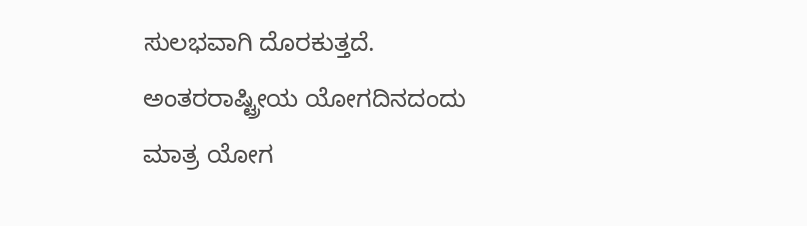ಸುಲಭವಾಗಿ ದೊರಕುತ್ತದೆ. ಅಂತರರಾಷ್ಟ್ರೀಯ ಯೋಗದಿನದಂದು ಮಾತ್ರ ಯೋಗ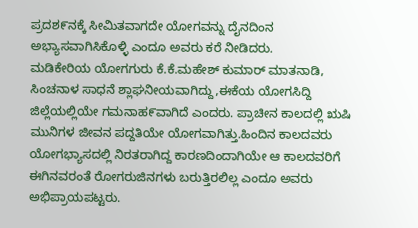ಪ್ರದಶ೯ನಕ್ಕೆ ಸೀಮಿತವಾಗದೇ ಯೋಗವನ್ನು ದೈನದಿಂನ ಅಭ್ಯಾಸವಾಗಿಸಿಕೊಳ್ಳಿ ಎಂದೂ ಅವರು ಕರೆ ನೀಡಿದರು.
ಮಡಿಕೇರಿಯ ಯೋಗಗುರು ಕೆ.ಕೆ.ಮಹೇಶ್ ಕುಮಾರ್ ಮಾತನಾಡಿ, ಸಿಂಚನಾಳ ಸಾಧನೆ ಶ್ಲಾಘನೀಯವಾಗಿದ್ದು,ಈಕೆಯ ಯೋಗಸಿದ್ದಿ ಜಿಲ್ಲೆಯಲ್ಲಿಯೇ ಗಮನಾಹ೯ವಾಗಿದೆ ಎಂದರು. ಪ್ರಾಚೀನ ಕಾಲದಲ್ಲಿ ಋಷಿ ಮುನಿಗಳ ಜೀವನ ಪದ್ದತಿಯೇ ಯೋಗವಾಗಿತ್ತು.ಹಿಂದಿನ ಕಾಲದವರು ಯೋಗಭ್ಯಾಸದಲ್ಲಿ ನಿರತರಾಗಿದ್ದ ಕಾರಣದಿಂದಾಗಿಯೇ ಆ ಕಾಲದವರಿಗೆ ಈಗಿನವರಂತೆ ರೋಗರುಜಿನಗಳು ಬರುತ್ತಿರಲಿಲ್ಲ ಎಂದೂ ಅವರು ಅಭಿಪ್ರಾಯಪಟ್ಟರು.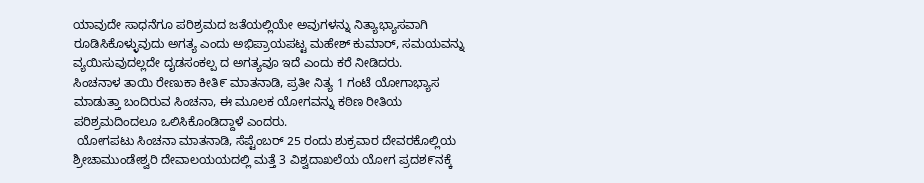ಯಾವುದೇ ಸಾಧನೆಗೂ ಪರಿಶ್ರಮದ ಜತೆಯಲ್ಲಿಯೇ ಅವುಗಳನ್ನು ನಿತ್ಯಾಭ್ಯಾಸವಾಗಿ ರೂಡಿಸಿಕೊಳ್ಳುವುದು ಅಗತ್ಯ ಎಂದು ಅಭಿಪ್ರಾಯಪಟ್ಟ ಮಹೇಶ್ ಕುಮಾರ್, ಸಮಯವನ್ನು ವ್ಯಯಿಸುವುದಲ್ಲದೇ ದೖಡಸಂಕಲ್ಪ ದ ಅಗತ್ಯವೂ ಇದೆ ಎಂದು ಕರೆ ನೀಡಿದರು.
ಸಿಂಚನಾಳ ತಾಯಿ ರೇಣುಕಾ ಕೀತಿ೯ ಮಾತನಾಡಿ, ಪ್ರತೀ ನಿತ್ಯ 1 ಗಂಟೆ ಯೋಗಾಭ್ಯಾಸ ಮಾಡುತ್ತಾ ಬಂದಿರುವ ಸಿಂಚನಾ, ಈ ಮೂಲಕ ಯೋಗವನ್ನು ಕಠಿಣ ರೀತಿಯ ಪರಿಶ್ರಮದಿಂದಲೂ ಒಲಿಸಿಕೊಂಡಿದ್ದಾಳೆ ಎಂದರು.
 ಯೋಗಪಟು ಸಿಂಚನಾ ಮಾತನಾಡಿ, ಸೆಪ್ಟೆಂಬರ್ 25 ರಂದು ಶುಕ್ರವಾರ ದೇವರಕೊಲ್ಲಿಯ ಶ್ರೀಚಾಮುಂಡೇಶ್ವರಿ ದೇವಾಲಯಯದಲ್ಲಿ ಮತ್ತೆ 3 ವಿಶ್ವದಾಖಲೆಯ ಯೋಗ ಪ್ರದಶ೯ನಕ್ಕೆ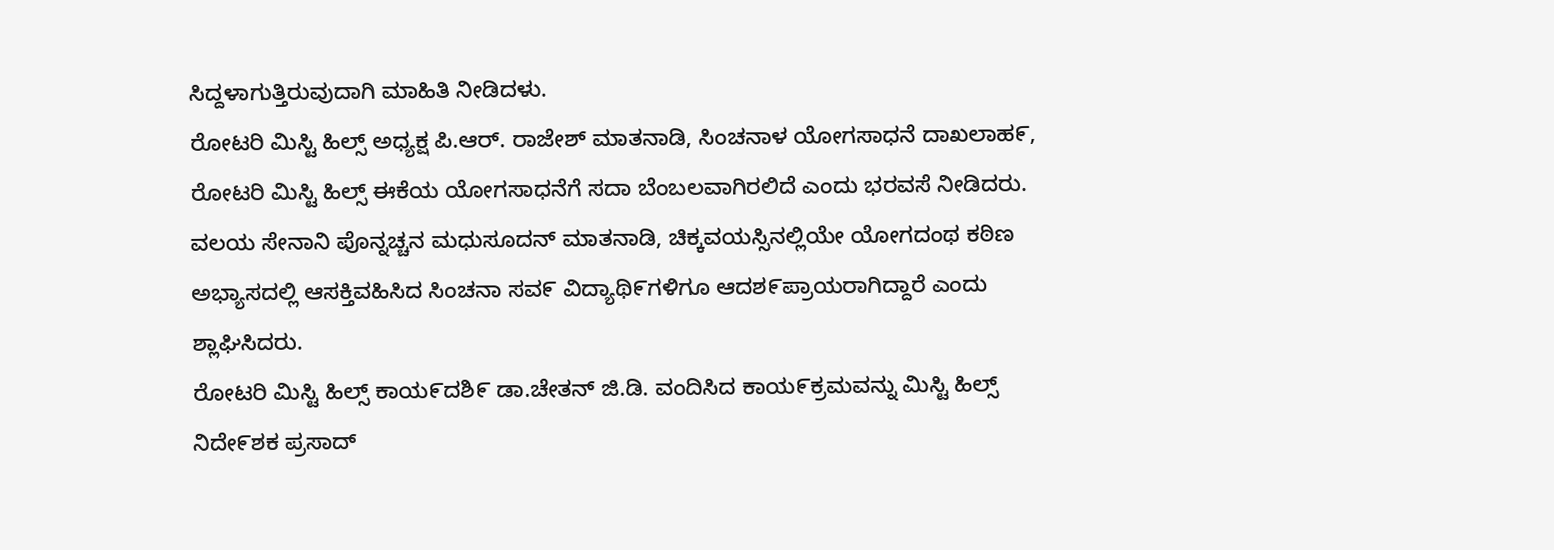ಸಿದ್ದಳಾಗುತ್ತಿರುವುದಾಗಿ ಮಾಹಿತಿ ನೀಡಿದಳು.
ರೋಟರಿ ಮಿಸ್ಟಿ ಹಿಲ್ಸ್ ಅಧ್ಯಕ್ಷ ಪಿ.ಆರ್. ರಾಜೇಶ್ ಮಾತನಾಡಿ, ಸಿಂಚನಾಳ ಯೋಗಸಾಧನೆ ದಾಖಲಾಹ೯, ರೋಟರಿ ಮಿಸ್ಟಿ ಹಿಲ್ಸ್ ಈಕೆಯ ಯೋಗಸಾಧನೆಗೆ ಸದಾ ಬೆಂಬಲವಾಗಿರಲಿದೆ ಎಂದು ಭರವಸೆ ನೀಡಿದರು. ವಲಯ ಸೇನಾನಿ ಪೊನ್ನಚ್ಚನ ಮಧುಸೂದನ್ ಮಾತನಾಡಿ, ಚಿಕ್ಕವಯಸ್ಸಿನಲ್ಲಿಯೇ ಯೋಗದಂಥ ಕಠಿಣ ಅಭ್ಯಾಸದಲ್ಲಿ ಆಸಕ್ತಿವಹಿಸಿದ ಸಿಂಚನಾ ಸವ೯ ವಿದ್ಯಾಥಿ೯ಗಳಿಗೂ ಆದಶ೯ಪ್ರಾಯರಾಗಿದ್ದಾರೆ ಎಂದು ಶ್ಲಾಘಿಸಿದರು.
ರೋಟರಿ ಮಿಸ್ಟಿ ಹಿಲ್ಸ್ ಕಾಯ೯ದಶಿ೯ ಡಾ.ಚೇತನ್ ಜಿ.ಡಿ. ವಂದಿಸಿದ ಕಾಯ೯ಕ್ರಮವನ್ನು ಮಿಸ್ಟಿ ಹಿಲ್ಸ್ ನಿದೇ೯ಶಕ ಪ್ರಸಾದ್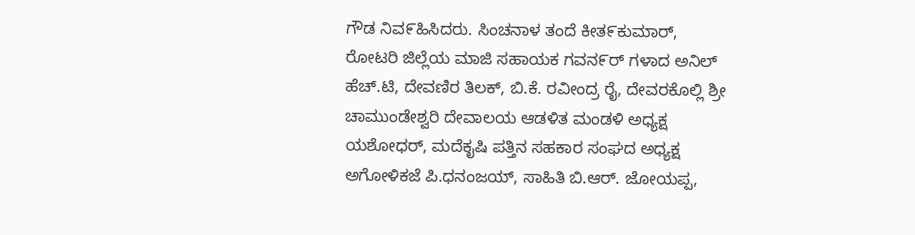ಗೌಡ ನಿವ೯ಹಿಸಿದರು. ಸಿಂಚನಾಳ ತಂದೆ ಕೀತ೯ಕುಮಾರ್, ರೋಟರಿ ಜಿಲ್ಲೆಯ ಮಾಜಿ ಸಹಾಯಕ ಗವನ೯ರ್ ಗಳಾದ ಅನಿಲ್ ಹೆಚ್.ಟಿ, ದೇವಣಿರ ತಿಲಕ್, ಬಿ.ಕೆ. ರವೀಂದ್ರ ರೈ, ದೇವರಕೊಲ್ಲಿ ಶ್ರೀ ಚಾಮುಂಡೇಶ್ವರಿ ದೇವಾಲಯ ಆಡಳಿತ ಮಂಡಳಿ ಅಧ್ಯಕ್ಷ ಯಶೋಧರ್, ಮದೆಕೖಷಿ ಪತ್ತಿನ ಸಹಕಾರ ಸಂಘದ ಅಧ್ಯಕ್ಷ ಅಗೋಳಿಕಜೆ ಪಿ.ಧನಂಜಯ್, ಸಾಹಿತಿ ಬಿ.ಆರ್. ಜೋಯಪ್ಪ,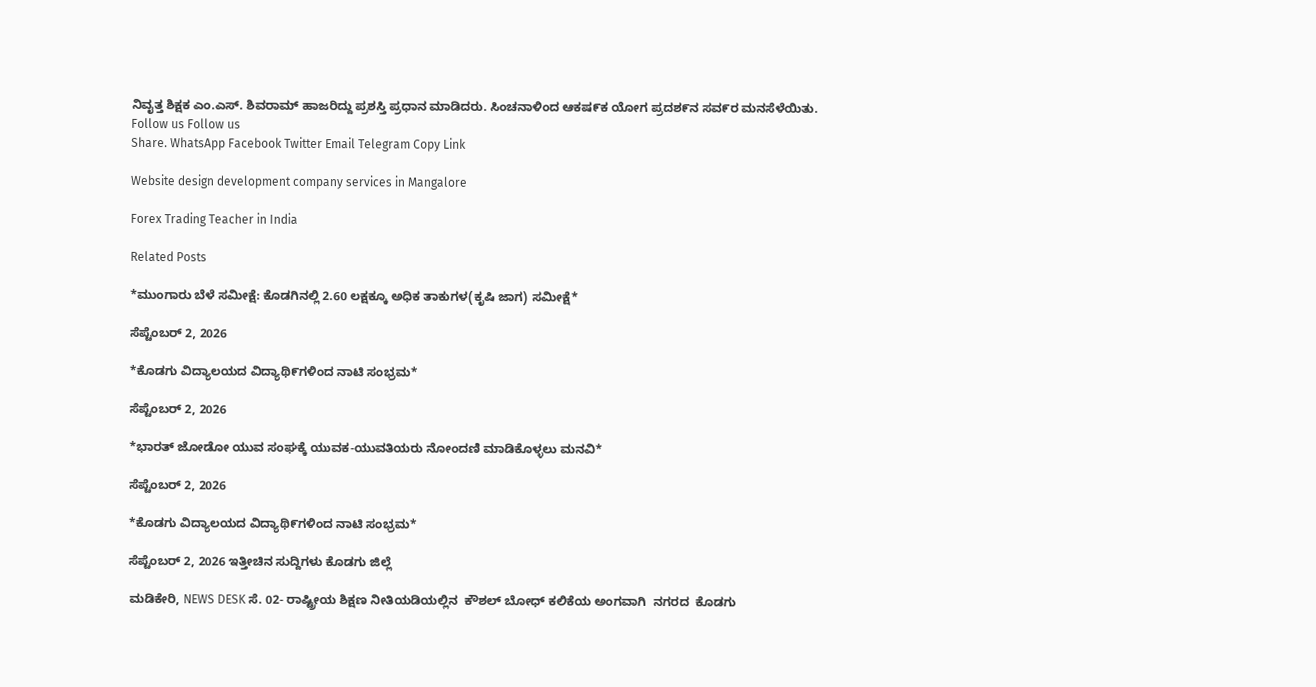ನಿವೖತ್ತ ಶಿಕ್ಷಕ ಎಂ.ಎಸ್. ಶಿವರಾಮ್ ಹಾಜರಿದ್ದು ಪ್ರಶಸ್ತಿ ಪ್ರಧಾನ ಮಾಡಿದರು. ಸಿಂಚನಾಳಿಂದ ಆಕಷ೯ಕ ಯೋಗ ಪ್ರದಶ೯ನ ಸವ೯ರ ಮನಸೆಳೆಯಿತು.
Follow us Follow us
Share. WhatsApp Facebook Twitter Email Telegram Copy Link

Website design development company services in Mangalore

Forex Trading Teacher in India

Related Posts

*ಮುಂಗಾರು ಬೆಳೆ ಸಮೀಕ್ಷೆ: ಕೊಡಗಿನಲ್ಲಿ 2.60 ಲಕ್ಷಕ್ಕೂ ಅಧಿಕ ತಾಕುಗಳ(ಕೃಷಿ ಜಾಗ) ಸಮೀಕ್ಷೆ*

ಸೆಪ್ಟೆಂಬರ್ 2, 2026

*ಕೊಡಗು ವಿದ್ಯಾಲಯದ ವಿದ್ಯಾಥಿ೯ಗಳಿಂದ ನಾಟಿ ಸಂಭ್ರಮ*

ಸೆಪ್ಟೆಂಬರ್ 2, 2026

*ಭಾರತ್ ಜೋಡೋ ಯುವ ಸಂಘಕ್ಕೆ ಯುವಕ-ಯುವತಿಯರು ನೋಂದಣಿ ಮಾಡಿಕೊಳ್ಳಲು ಮನವಿ*

ಸೆಪ್ಟೆಂಬರ್ 2, 2026

*ಕೊಡಗು ವಿದ್ಯಾಲಯದ ವಿದ್ಯಾಥಿ೯ಗಳಿಂದ ನಾಟಿ ಸಂಭ್ರಮ*

ಸೆಪ್ಟೆಂಬರ್ 2, 2026 ಇತ್ತೀಚಿನ ಸುದ್ದಿಗಳು ಕೊಡಗು ಜಿಲ್ಲೆ

ಮಡಿಕೇರಿ, NEWS DESK ಸೆ. 02- ರಾಷ್ಟ್ರೀಯ ಶಿಕ್ಷಣ ನೀತಿಯಡಿಯಲ್ಲಿನ  ಕೌಶಲ್ ಬೋಧ್ ಕಲಿಕೆಯ ಅಂಗವಾಗಿ  ನಗರದ  ಕೊಡಗು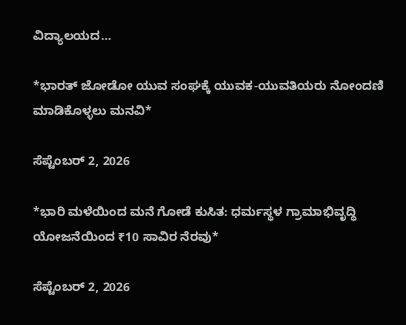ವಿದ್ಯಾಲಯದ…

*ಭಾರತ್ ಜೋಡೋ ಯುವ ಸಂಘಕ್ಕೆ ಯುವಕ-ಯುವತಿಯರು ನೋಂದಣಿ ಮಾಡಿಕೊಳ್ಳಲು ಮನವಿ*

ಸೆಪ್ಟೆಂಬರ್ 2, 2026

*ಭಾರಿ ಮಳೆಯಿಂದ ಮನೆ ಗೋಡೆ ಕುಸಿತ: ಧರ್ಮಸ್ಥಳ ಗ್ರಾಮಾಭಿವೃದ್ಧಿ ಯೋಜನೆಯಿಂದ ₹10 ಸಾವಿರ ನೆರವು*

ಸೆಪ್ಟೆಂಬರ್ 2, 2026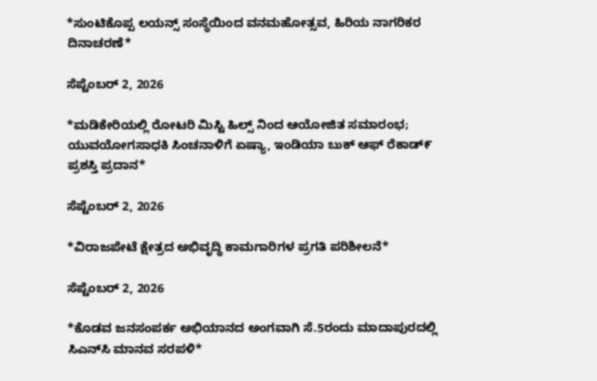*ಸುಂಟಿಕೊಪ್ಪ ಲಯನ್ಸ್ ಸಂಸ್ಥೆಯಿಂದ ವನಮಹೋತ್ಸವ, ಹಿರಿಯ ನಾಗರಿಕರ ದಿನಾಚರಣೆ*

ಸೆಪ್ಟೆಂಬರ್ 2, 2026

*ಮಡಿಕೇರಿಯಲ್ಲಿ ರೋಟರಿ ಮಿಸ್ಟಿ ಹಿಲ್ಸ್ ನಿಂದ ಆಯೋಜಿತ ಸಮಾರಂಭ; ಯುವಯೋಗಸಾಧಕಿ ಸಿಂಚನಾಳಿಗೆ ಏಷ್ಯಾ, ಇಂಡಿಯಾ ಬುಕ್ ಆಫ್ ರೆಕಾಡ್೯ ಪ್ರಶಸ್ತಿ ಪ್ರದಾನ*

ಸೆಪ್ಟೆಂಬರ್ 2, 2026

*ವಿರಾಜಪೇಟೆ ಕ್ಷೇತ್ರದ ಅಭಿವೃದ್ಧಿ ಕಾಮಗಾರಿಗಳ ಪ್ರಗತಿ ಪರಿಶೀಲನೆ*

ಸೆಪ್ಟೆಂಬರ್ 2, 2026

*ಕೊಡವ ಜನಸಂಪರ್ಕ ಅಭಿಯಾನದ ಅಂಗವಾಗಿ ಸೆ.5ರಂದು ಮಾದಾಪುರದಲ್ಲಿ ಸಿಎನ್‌ಸಿ ಮಾನವ ಸರಪಳಿ*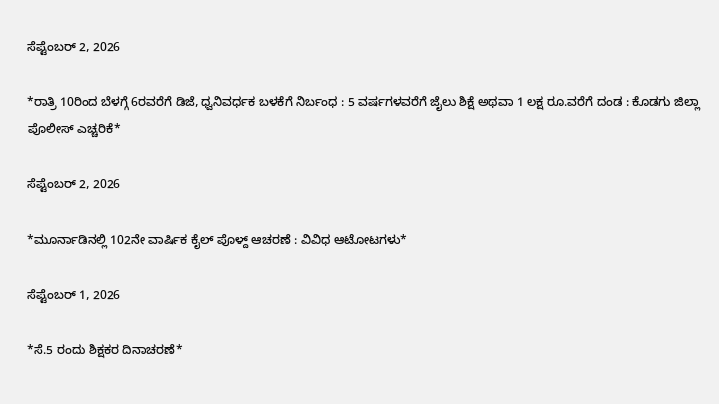ಸೆಪ್ಟೆಂಬರ್ 2, 2026

*ರಾತ್ರಿ 10ರಿಂದ ಬೆಳಗ್ಗೆ 6ರವರೆಗೆ ಡಿಜೆ, ಧ್ವನಿವರ್ಧಕ ಬಳಕೆಗೆ ನಿರ್ಬಂಧ : 5 ವರ್ಷಗಳವರೆಗೆ ಜೈಲು ಶಿಕ್ಷೆ ಅಥವಾ 1 ಲಕ್ಷ ರೂ.ವರೆಗೆ ದಂಡ : ಕೊಡಗು ಜಿಲ್ಲಾ ಪೊಲೀಸ್‌ ಎಚ್ಚರಿಕೆ*

ಸೆಪ್ಟೆಂಬರ್ 2, 2026

*ಮೂರ್ನಾಡಿನಲ್ಲಿ 102ನೇ ವಾರ್ಷಿಕ ಕೈಲ್ ಪೊಳ್ದ್ ಆಚರಣೆ : ವಿವಿಧ ಆಟೋಟಗಳು*

ಸೆಪ್ಟೆಂಬರ್ 1, 2026

*ಸೆ.5 ರಂದು ಶಿಕ್ಷಕರ ದಿನಾಚರಣೆ*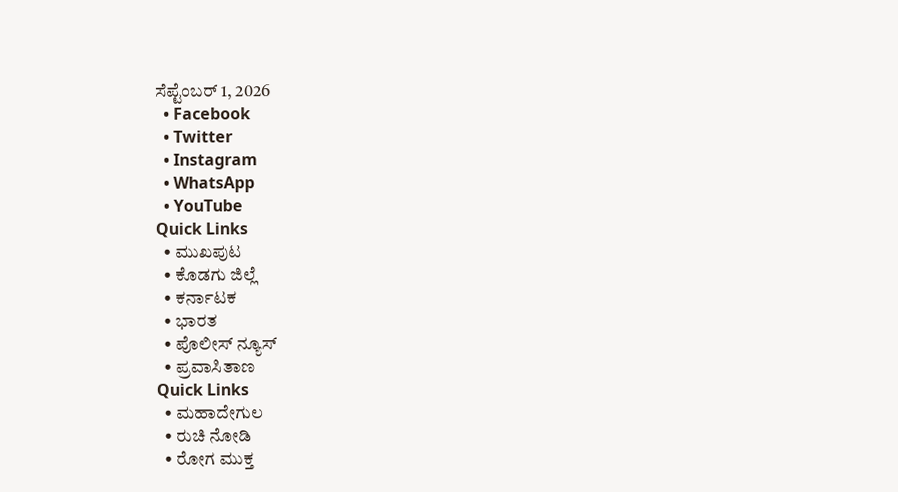ಸೆಪ್ಟೆಂಬರ್ 1, 2026
  • Facebook
  • Twitter
  • Instagram
  • WhatsApp
  • YouTube
Quick Links
  • ಮುಖಪುಟ
  • ಕೊಡಗು ಜಿಲ್ಲೆ
  • ಕರ್ನಾಟಕ
  • ಭಾರತ
  • ಪೊಲೀಸ್ ನ್ಯೂಸ್
  • ಪ್ರವಾಸಿತಾಣ
Quick Links
  • ಮಹಾದೇಗುಲ
  • ರುಚಿ ನೋಡಿ
  • ರೋಗ ಮುಕ್ತ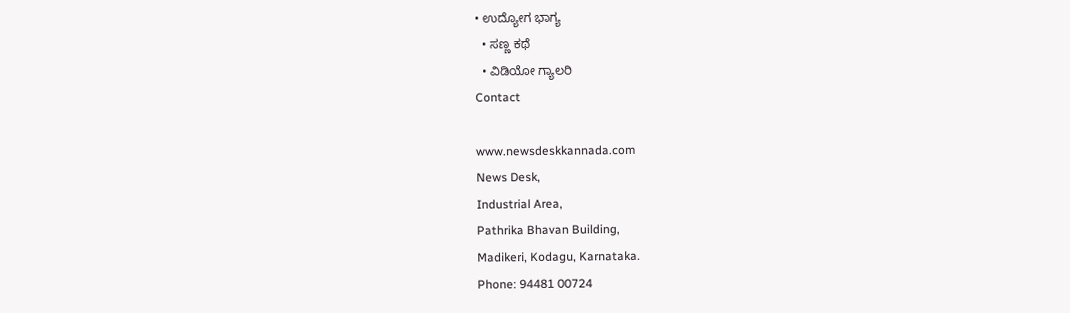• ಉದ್ಯೋಗ ಭಾಗ್ಯ
  • ಸಣ್ಣ ಕಥೆ
  • ವಿಡಿಯೋ ಗ್ಯಾಲರಿ
Contact

www.newsdeskkannada.com
News Desk,
Industrial Area,
Pathrika Bhavan Building,
Madikeri, Kodagu, Karnataka.
Phone: 94481 00724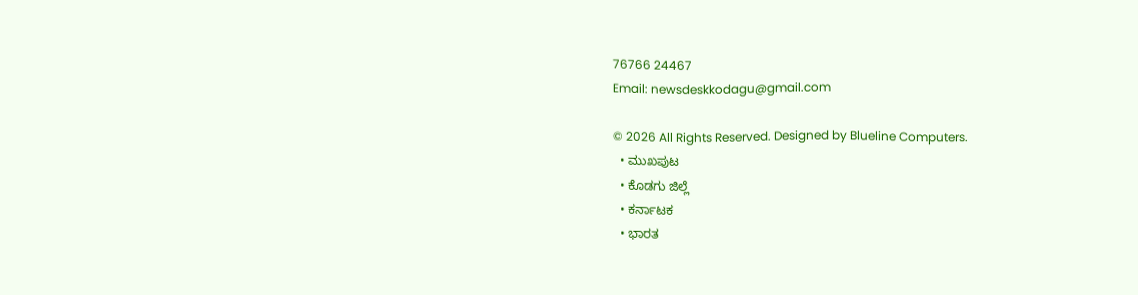76766 24467
Email: newsdeskkodagu@gmail.com

© 2026 All Rights Reserved. Designed by Blueline Computers.
  • ಮುಖಪುಟ
  • ಕೊಡಗು ಜಿಲ್ಲೆ
  • ಕರ್ನಾಟಕ
  • ಭಾರತ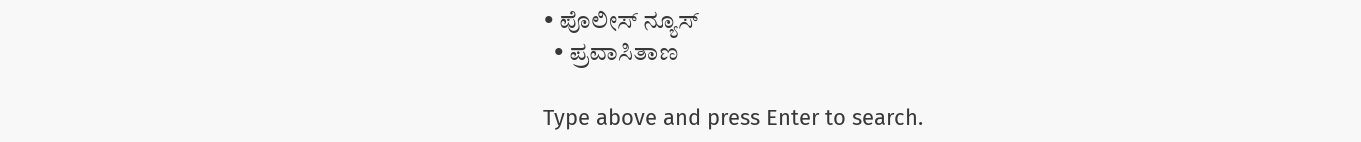• ಪೊಲೀಸ್ ನ್ಯೂಸ್
  • ಪ್ರವಾಸಿತಾಣ

Type above and press Enter to search.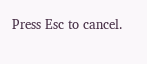Press Esc to cancel.